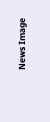News Image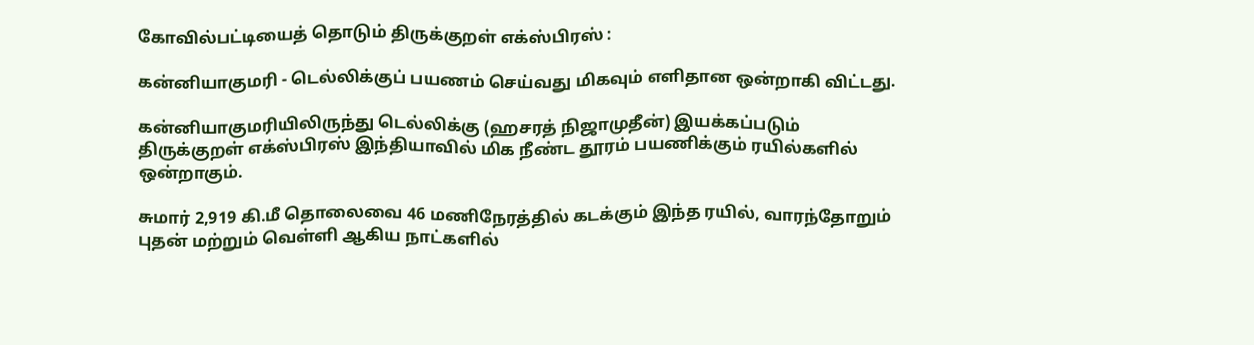கோவில்பட்டியைத் தொடும் திருக்குறள் எக்ஸ்பிரஸ் :

கன்னியாகுமரி - டெல்லிக்குப் பயணம் செய்வது மிகவும் எளிதான ஒன்றாகி விட்டது.

கன்னியாகுமரியிலிருந்து டெல்லிக்கு (ஹசரத் நிஜாமுதீன்) இயக்கப்படும் திருக்குறள் எக்ஸ்பிரஸ் இந்தியாவில் மிக நீண்ட தூரம் பயணிக்கும் ரயில்களில் ஒன்றாகும்.

சுமார் 2,919 கி.மீ தொலைவை 46 மணிநேரத்தில் கடக்கும் இந்த ரயில், வாரந்தோறும் புதன் மற்றும் வெள்ளி ஆகிய நாட்களில்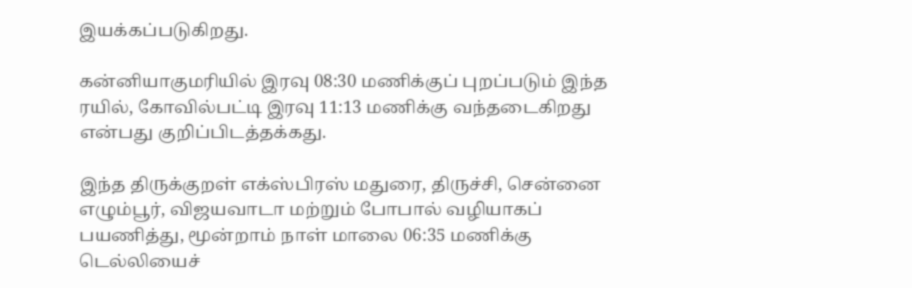இயக்கப்படுகிறது.

கன்னியாகுமரியில் இரவு 08:30 மணிக்குப் புறப்படும் இந்த ரயில், கோவில்பட்டி இரவு 11:13 மணிக்கு வந்தடைகிறது என்பது குறிப்பிடத்தக்கது.

இந்த திருக்குறள் எக்ஸ்பிரஸ் மதுரை, திருச்சி, சென்னை எழும்பூர், விஜயவாடா மற்றும் போபால் வழியாகப் பயணித்து, மூன்றாம் நாள் மாலை 06:35 மணிக்கு டெல்லியைச்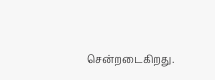சென்றடைகிறது.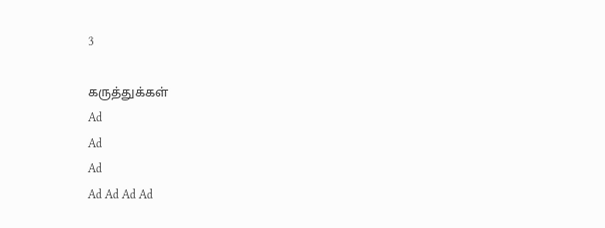3

கருத்துக்கள்
Ad
Ad
Ad
Ad Ad Ad Ad